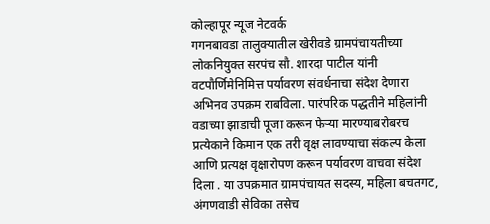कोल्हापूर न्यूज नेटवर्क
गगनबावडा तालुक्यातील खेरीवडे ग्रामपंचायतीच्या लोकनियुक्त सरपंच सौ. शारदा पाटील यांनी वटपौर्णिमेनिमित्त पर्यावरण संवर्धनाचा संदेश देणारा अभिनव उपक्रम राबविला. पारंपरिक पद्धतीने महिलांनी वडाच्या झाडाची पूजा करून फेऱ्या मारण्याबरोबरच प्रत्येकाने किमान एक तरी वृक्ष लावण्याचा संकल्प केला आणि प्रत्यक्ष वृक्षारोपण करून पर्यावरण वाचवा संदेश दिला . या उपक्रमात ग्रामपंचायत सदस्य, महिला बचतगट, अंगणवाडी सेविका तसेच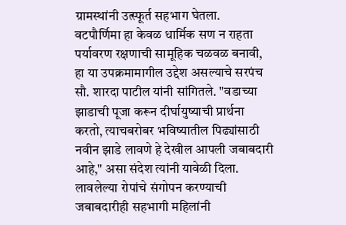ग्रामस्थांनी उत्स्फूर्त सहभाग घेतला.
वटपौर्णिमा हा केवळ धार्मिक सण न राहता पर्यावरण रक्षणाची सामूहिक चळवळ बनावी, हा या उपक्रमामागील उद्देश असल्याचे सरपंच सौ. शारदा पाटील यांनी सांगितले. "वडाच्या झाडाची पूजा करून दीर्घायुष्याची प्रार्थना करतो, त्याचबरोबर भविष्यातील पिढ्यांसाठी नवीन झाडे लावणे हे देखील आपली जबाबदारी आहे," असा संदेश त्यांनी यावेळी दिला. लावलेल्या रोपांचे संगोपन करण्याची जबाबदारीही सहभागी महिलांनी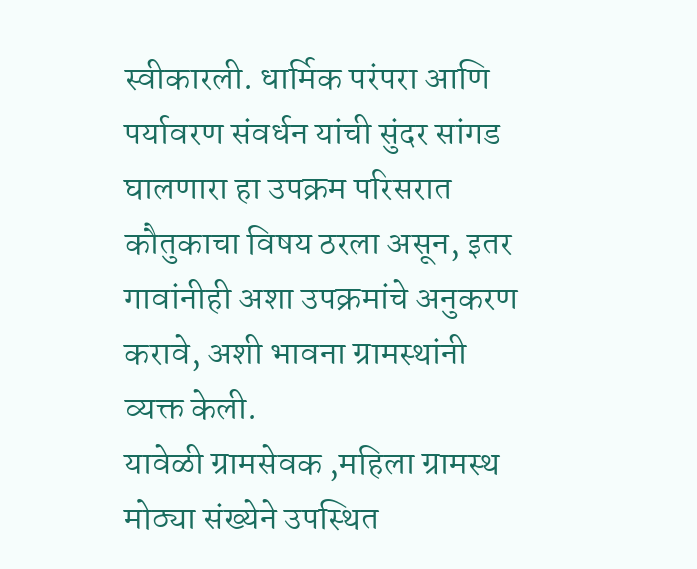स्वीकारली. धार्मिक परंपरा आणि पर्यावरण संवर्धन यांची सुंदर सांगड घालणारा हा उपक्रम परिसरात कौतुकाचा विषय ठरला असून, इतर गावांनीही अशा उपक्रमांचे अनुकरण करावे, अशी भावना ग्रामस्थांनी व्यक्त केली.
यावेळी ग्रामसेवक ,महिला ग्रामस्थ मोठ्या संख्येने उपस्थित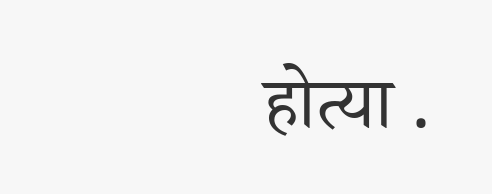होत्या .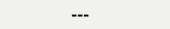---